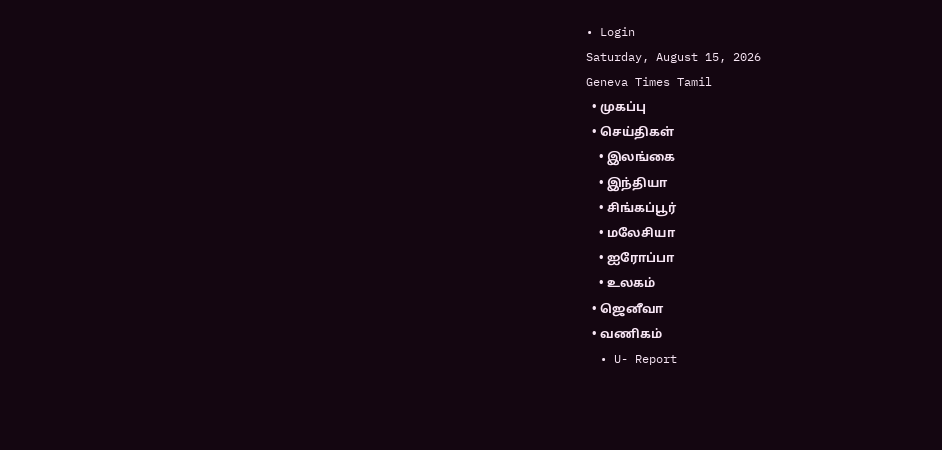• Login
Saturday, August 15, 2026
Geneva Times Tamil
  • முகப்பு
  • செய்திகள்
    • இலங்கை
    • இந்தியா
    • சிங்கப்பூர்
    • மலேசியா
    • ஐரோப்பா
    • உலகம்
  • ஜெனீவா
  • வணிகம்
  • U- Report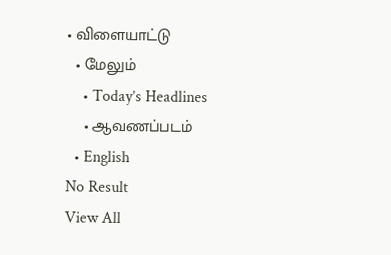• விளையாட்டு
  • மேலும்
    • Today’s Headlines
    • ஆவணப்படம்
  • English
No Result
View All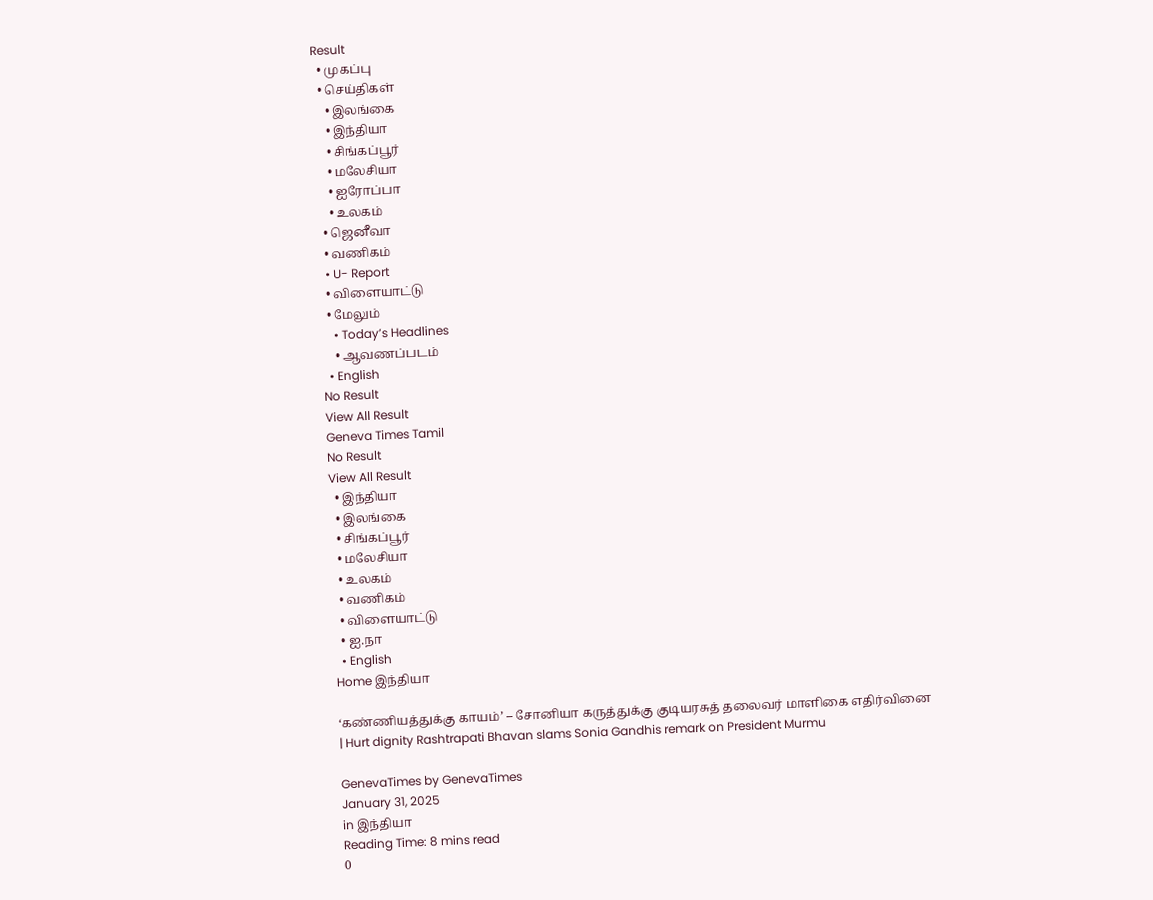Result
  • முகப்பு
  • செய்திகள்
    • இலங்கை
    • இந்தியா
    • சிங்கப்பூர்
    • மலேசியா
    • ஐரோப்பா
    • உலகம்
  • ஜெனீவா
  • வணிகம்
  • U- Report
  • விளையாட்டு
  • மேலும்
    • Today’s Headlines
    • ஆவணப்படம்
  • English
No Result
View All Result
Geneva Times Tamil
No Result
View All Result
  • இந்தியா
  • இலங்கை
  • சிங்கப்பூர்
  • மலேசியா
  • உலகம்
  • வணிகம்
  • விளையாட்டு
  • ஐ.நா
  • English
Home இந்தியா

‘கண்ணியத்துக்கு காயம்’ – சோனியா கருத்துக்கு குடியரசுத் தலைவர் மாளிகை எதிர்வினை | Hurt dignity Rashtrapati Bhavan slams Sonia Gandhis remark on President Murmu

GenevaTimes by GenevaTimes
January 31, 2025
in இந்தியா
Reading Time: 8 mins read
0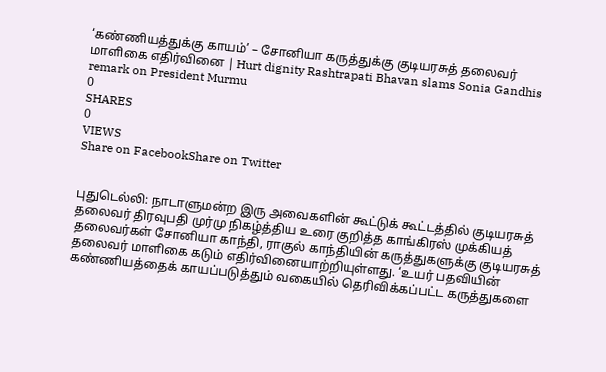‘கண்ணியத்துக்கு காயம்’ – சோனியா கருத்துக்கு குடியரசுத் தலைவர் மாளிகை எதிர்வினை | Hurt dignity Rashtrapati Bhavan slams Sonia Gandhis remark on President Murmu
0
SHARES
0
VIEWS
Share on FacebookShare on Twitter


புதுடெல்லி: நாடாளுமன்ற இரு அவைகளின் கூட்டுக் கூட்டத்தில் குடியரசுத் தலைவர் திரவுபதி முர்மு நிகழ்த்திய உரை குறித்த காங்கிரஸ் முக்கியத் தலைவர்கள் சோனியா காந்தி, ராகுல் காந்தியின் கருத்துகளுக்கு குடியரசுத் தலைவர் மாளிகை கடும் எதிர்வினையாற்றியுள்ளது. ‘உயர் பதவியின் கண்ணியத்தைக் காயப்படுத்தும் வகையில் தெரிவிக்கப்பட்ட கருத்துகளை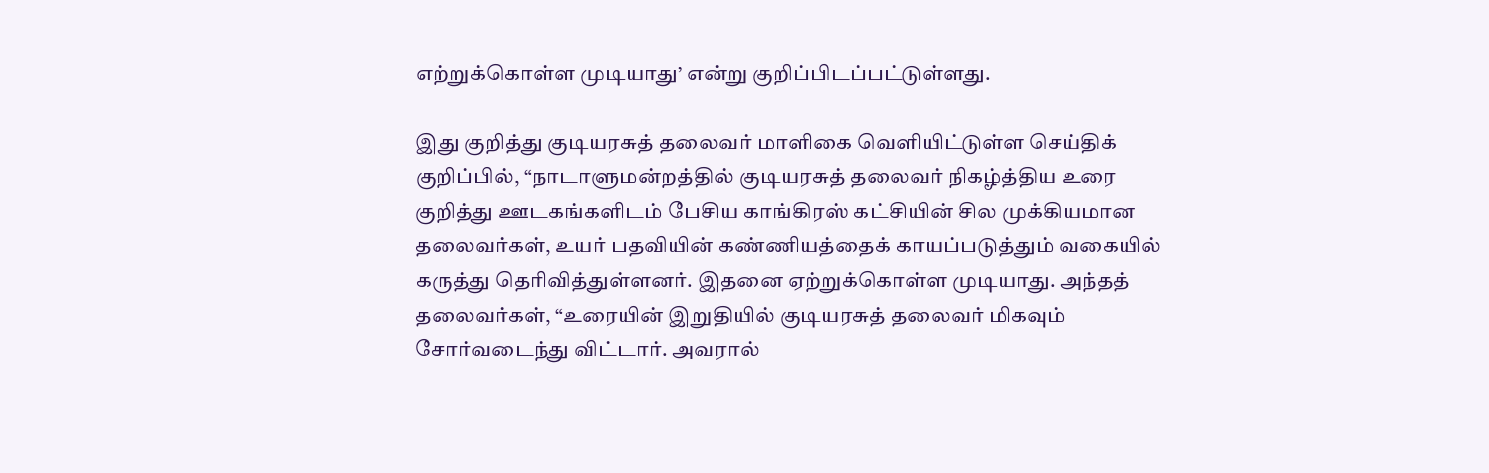எற்றுக்கொள்ள முடியாது’ என்று குறிப்பிடப்பட்டுள்ளது.

இது குறித்து குடியரசுத் தலைவர் மாளிகை வெளியிட்டுள்ள செய்திக் குறிப்பில், “நாடாளுமன்றத்தில் குடியரசுத் தலைவர் நிகழ்த்திய உரை குறித்து ஊடகங்களிடம் பேசிய காங்கிரஸ் கட்சியின் சில முக்கியமான தலைவர்கள், உயர் பதவியின் கண்ணியத்தைக் காயப்படுத்தும் வகையில் கருத்து தெரிவித்துள்ளனர். இதனை ஏற்றுக்கொள்ள முடியாது. அந்தத் தலைவர்கள், “உரையின் இறுதியில் குடியரசுத் தலைவர் மிகவும் சோர்வடைந்து விட்டார். அவரால்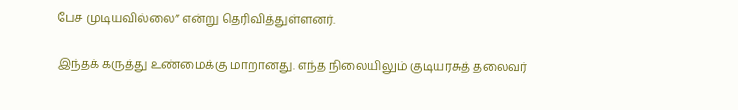பேச முடியவில்லை” என்று தெரிவித்துள்ளனர்.

இந்தக் கருத்து உண்மைக்கு மாறானது. எந்த நிலையிலும் குடியரசுத் தலைவர்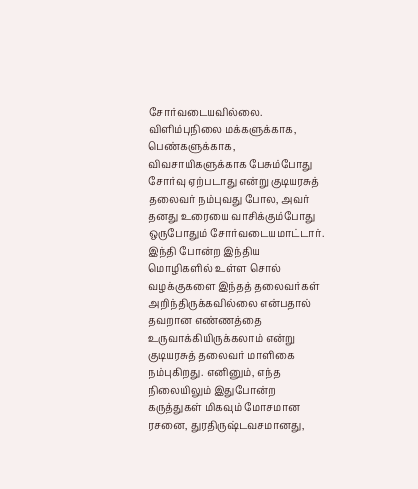சோர்வடையவில்லை. விளிம்புநிலை மக்களுக்காக, பெண்களுக்காக, விவசாயிகளுக்காக பேசும்போது சோர்வு ஏற்படாது என்று குடியரசுத் தலைவர் நம்புவது போல, அவர் தனது உரையை வாசிக்கும்போது ஒருபோதும் சோர்வடையமாட்டார். இந்தி போன்ற இந்திய மொழிகளில் உள்ள சொல் வழக்குகளை இந்தத் தலைவர்கள் அறிந்திருக்கவில்லை என்பதால் தவறான எண்ணத்தை உருவாக்கியிருக்கலாம் என்று குடியரசுத் தலைவர் மாளிகை நம்புகிறது. எனினும், எந்த நிலையிலும் இதுபோன்ற கருத்துகள் மிகவும் மோசமான ரசனை, துரதிருஷ்டவசமானது,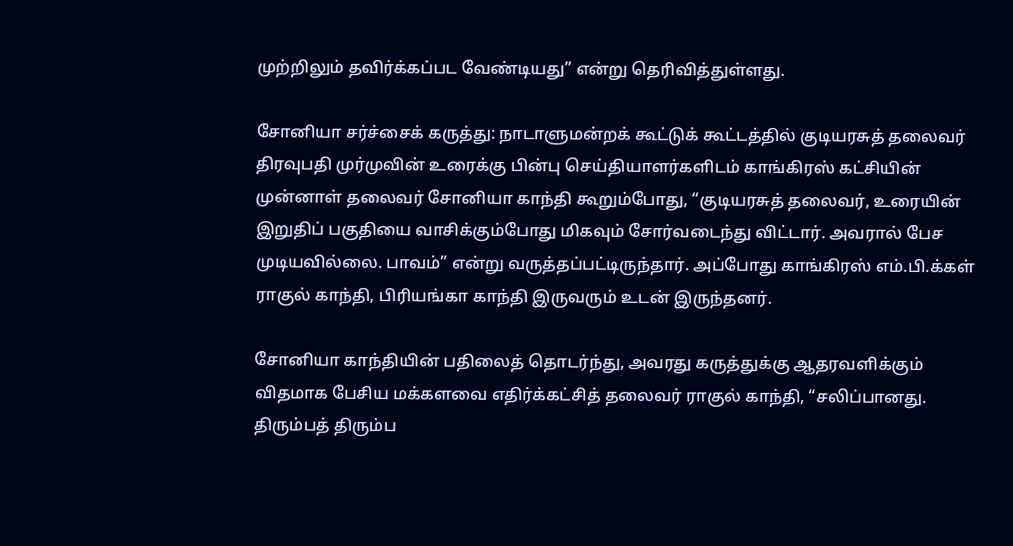முற்றிலும் தவிர்க்கப்பட வேண்டியது” என்று தெரிவித்துள்ளது.

சோனியா சர்ச்சைக் கருத்து: நாடாளுமன்றக் கூட்டுக் கூட்டத்தில் குடியரசுத் தலைவர் திரவுபதி முர்முவின் உரைக்கு பின்பு செய்தியாளர்களிடம் காங்கிரஸ் கட்சியின் முன்னாள் தலைவர் சோனியா காந்தி கூறும்போது, “குடியரசுத் தலைவர், உரையின் இறுதிப் பகுதியை வாசிக்கும்போது மிகவும் சோர்வடைந்து விட்டார். அவரால் பேச முடியவில்லை. பாவம்” என்று வருத்தப்பட்டிருந்தார். அப்போது காங்கிரஸ் எம்.பி.க்கள் ராகுல் காந்தி, பிரியங்கா காந்தி இருவரும் உடன் இருந்தனர்.

சோனியா காந்தியின் பதிலைத் தொடர்ந்து, அவரது கருத்துக்கு ஆதரவளிக்கும் விதமாக பேசிய மக்களவை எதிர்க்கட்சித் தலைவர் ராகுல் காந்தி, “சலிப்பானது. திரும்பத் திரும்ப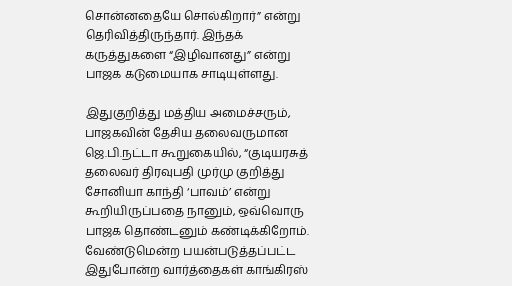சொன்னதையே சொல்கிறார்” என்று தெரிவித்திருந்தார். இந்தக் கருத்துகளை “இழிவானது” என்று பாஜக கடுமையாக சாடியுள்ளது.

இதுகுறித்து மத்திய அமைச்சரும், பாஜகவின் தேசிய தலைவருமான ஜெ.பி.நட்டா கூறுகையில், “குடியரசுத் தலைவர் திரவுபதி முர்மு குறித்து சோனியா காந்தி ‘பாவம்’ என்று கூறியிருப்பதை நானும், ஒவ்வொரு பாஜக தொண்டனும் கண்டிக்கிறோம். வேண்டுமென்ற பயன்படுத்தப்பட்ட இதுபோன்ற வார்த்தைகள் காங்கிரஸ்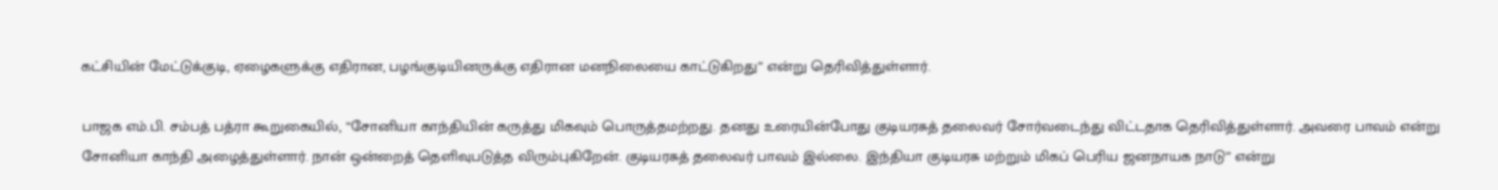கட்சியின் மேட்டுக்குடி, ஏழைகளுக்கு எதிரான, பழங்குடியினருக்கு எதிரான மனநிலையை காட்டுகிறது” என்று தெரிவித்துள்ளார்.

பாஜக எம்.பி. சம்பத் பத்ரா கூறுகையில், “சோனியா காந்தியின் கருத்து மிகவும் பொருத்தமற்றது. தனது உரையின்போது குடியரசுத் தலைவர் சோர்வடைந்து விட்டதாக தெரிவித்துள்ளார். அவரை பாவம் என்று சோனியா காந்தி அழைத்துள்ளார். நான் ஒன்றைத் தெளிவுபடுத்த விரும்புகிறேன். குடியரசுத் தலைவர் பாவம் இல்லை. இந்தியா குடியரசு மற்றும் மிகப் பெரிய ஜனநாயக நாடு” என்று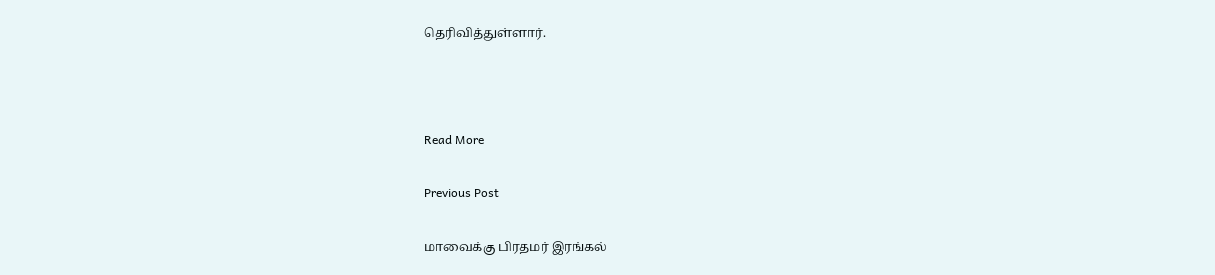தெரிவித்துள்ளார்.



Read More

Previous Post

மாவைக்கு பிரதமர் இரங்கல்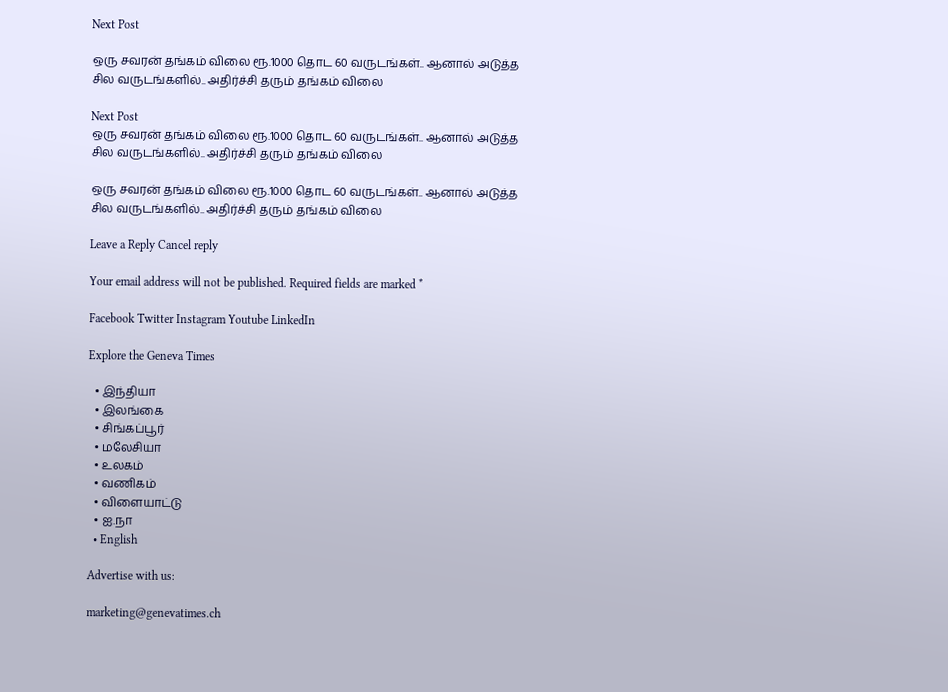Next Post

ஒரு சவரன் தங்கம் விலை ரூ.1000 தொட 60 வருடங்கள்.. ஆனால் அடுத்த சில வருடங்களில்.. அதிர்ச்சி தரும் தங்கம் விலை

Next Post
ஒரு சவரன் தங்கம் விலை ரூ.1000 தொட 60 வருடங்கள்.. ஆனால் அடுத்த சில வருடங்களில்.. அதிர்ச்சி தரும் தங்கம் விலை

ஒரு சவரன் தங்கம் விலை ரூ.1000 தொட 60 வருடங்கள்.. ஆனால் அடுத்த சில வருடங்களில்.. அதிர்ச்சி தரும் தங்கம் விலை

Leave a Reply Cancel reply

Your email address will not be published. Required fields are marked *

Facebook Twitter Instagram Youtube LinkedIn

Explore the Geneva Times

  • இந்தியா
  • இலங்கை
  • சிங்கப்பூர்
  • மலேசியா
  • உலகம்
  • வணிகம்
  • விளையாட்டு
  • ஐ.நா
  • English

Advertise with us:

marketing@genevatimes.ch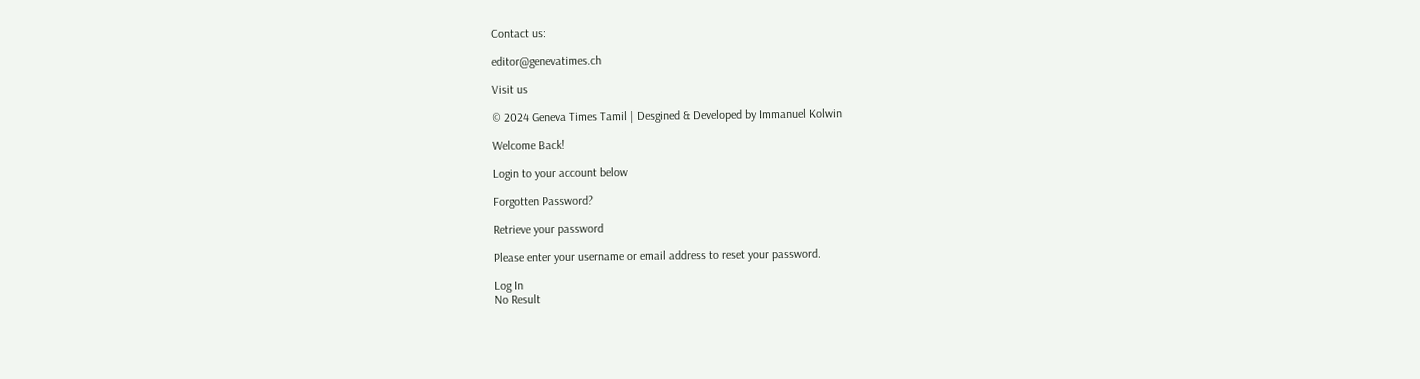Contact us:

editor@genevatimes.ch

Visit us

© 2024 Geneva Times Tamil | Desgined & Developed by Immanuel Kolwin

Welcome Back!

Login to your account below

Forgotten Password?

Retrieve your password

Please enter your username or email address to reset your password.

Log In
No Result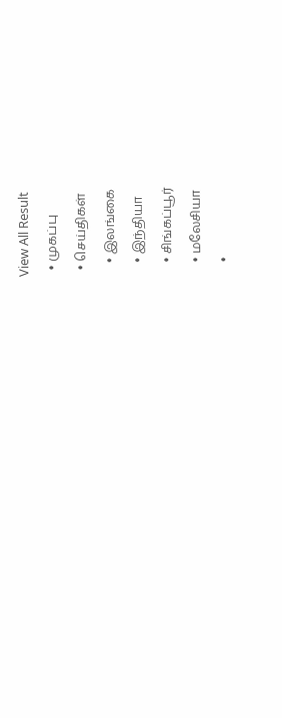View All Result
  • முகப்பு
  • செய்திகள்
    • இலங்கை
    • இந்தியா
    • சிங்கப்பூர்
    • மலேசியா
    •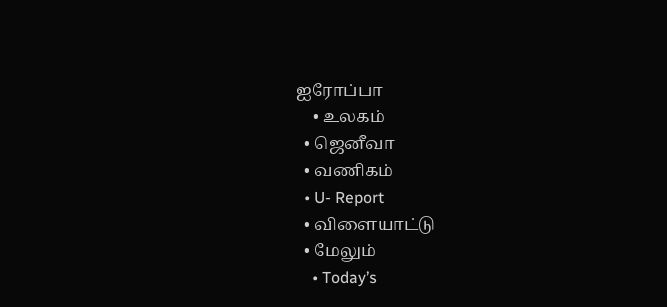ஐரோப்பா
    • உலகம்
  • ஜெனீவா
  • வணிகம்
  • U- Report
  • விளையாட்டு
  • மேலும்
    • Today’s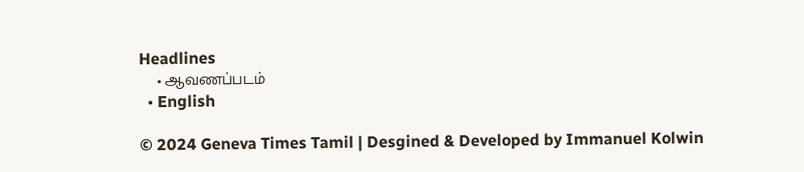Headlines
    • ஆவணப்படம்
  • English

© 2024 Geneva Times Tamil | Desgined & Developed by Immanuel Kolwin